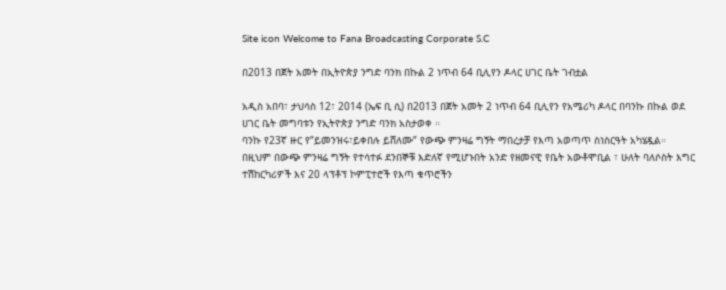Site icon Welcome to Fana Broadcasting Corporate S.C

በ2013 በጀት አመት በኢትዮጵያ ንግድ ባንክ በኩል 2 ነጥብ 64 ቢሊየን ዶላር ሀገር ቤት ገብቷል

አዲስ አበባ፣ ታህሳስ 12፣ 2014 (ኤፍ ቢ ሲ) በ2013 በጀት አመት 2 ነጥብ 64 ቢሊየን የአሜሪካ ዶላር በባንኩ በኩል ወደ ሀገር ቤት መግባቱን የኢትዮጵያ ንግድ ባንክ አስታወቀ ።
ባንኩ የ23ኛ ዙር የ”ይመንዝሩ፣ይቀበሉ ይሸለሙ” የውጭ ምንዛሬ ግኝት ማበረታቻ የእጣ አወጣጥ ስነስርዓት አካሄዷል።
በዚህም በውጭ ምንዛሬ ግኝት የተሳተፉ ደንበኞቹ እድለኛ የሚሆኑበት አንድ የዘመናዊ የቤት አውቶሞቢል ፣ ሁለት ባለሶስት እግር ተሽከርካሪዎች እና 20 ላፕቶፕ ኮምፒተሮች የእጣ ቁጥሮችን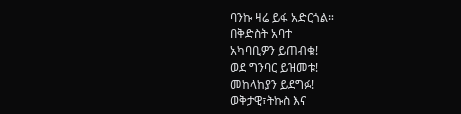ባንኩ ዛሬ ይፋ አድርጎል።
በቅድስት አባተ
አካባቢዎን ይጠብቁ!
ወደ ግንባር ይዝመቱ!
መከላከያን ይደግፉ!
ወቅታዊ፣ትኩስ እና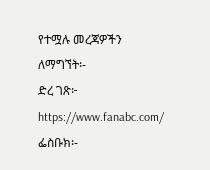የተሟሉ መረጃዎችን ለማግኘት፡-
ድረ ገጽ፦ https://www.fanabc.com/
ፌስቡክ፡-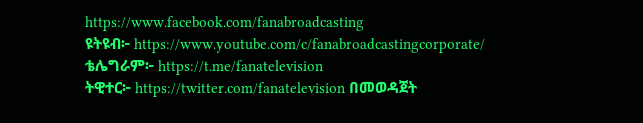https://www.facebook.com/fanabroadcasting
ዩትዩብ፦ https://www.youtube.com/c/fanabroadcastingcorporate/
ቴሌግራም፦ https://t.me/fanatelevision
ትዊተር፦ https://twitter.com/fanatelevision በመወዳጀት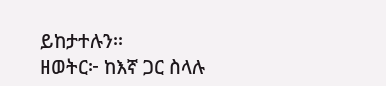ይከታተሉን፡፡
ዘወትር፦ ከእኛ ጋር ስላሉ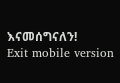እናመሰግናለን!
Exit mobile version